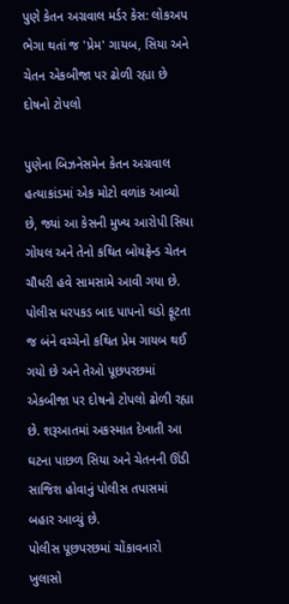પુણે કેતન અગ્રવાલ મર્ડર કેસ: લોકઅપ ભેગા થતાં જ 'પ્રેમ' ગાયબ, સિયા અને ચેતન એકબીજા પર ઢોળી રહ્યા છે દોષનો ટોપલો

પુણેના બિઝનેસમેન કેતન અગ્રવાલ હત્યાકાંડમાં એક મોટો વળાંક આવ્યો છે, જ્યાં આ કેસની મુખ્ય આરોપી સિયા ગોયલ અને તેનો કથિત બોયફ્રેન્ડ ચેતન ચૌધરી હવે સામસામે આવી ગયા છે. પોલીસ ધરપકડ બાદ પાપનો ઘડો ફૂટતા જ બંને વચ્ચેનો કથિત પ્રેમ ગાયબ થઈ ગયો છે અને તેઓ પૂછપરછમાં એકબીજા પર દોષનો ટોપલો ઢોળી રહ્યા છે. શરૂઆતમાં અકસ્માત દેખાતી આ ઘટના પાછળ સિયા અને ચેતનની ઊંડી સાજિશ હોવાનું પોલીસ તપાસમાં બહાર આવ્યું છે.
પોલીસ પૂછપરછમાં ચોંકાવનારો ખુલાસો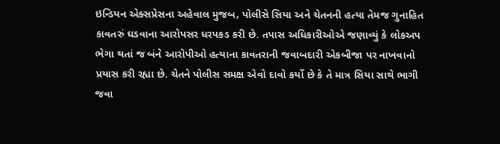ઇન્ડિયન એક્સપ્રેસના અહેવાલ મુજબ, પોલીસે સિયા અને ચેતનની હત્યા તેમજ ગુનાહિત કાવતરું ઘડવાના આરોપસર ધરપકડ કરી છે. તપાસ અધિકારીઓએ જણાવ્યું કે લોકઅપ ભેગા થતાં જ બંને આરોપીઓ હત્યાના કાવતરાની જવાબદારી એકબીજા પર નાખવાનો પ્રયાસ કરી રહ્યા છે. ચેતને પોલીસ સમક્ષ એવો દાવો કર્યો છે કે તે માત્ર સિયા સાથે ભાગી જવા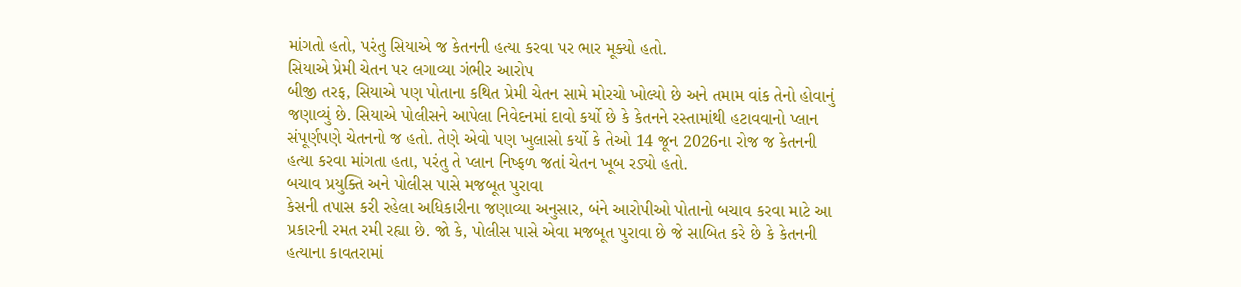માંગતો હતો, પરંતુ સિયાએ જ કેતનની હત્યા કરવા પર ભાર મૂક્યો હતો.
સિયાએ પ્રેમી ચેતન પર લગાવ્યા ગંભીર આરોપ
બીજી તરફ, સિયાએ પણ પોતાના કથિત પ્રેમી ચેતન સામે મોરચો ખોલ્યો છે અને તમામ વાંક તેનો હોવાનું જણાવ્યું છે. સિયાએ પોલીસને આપેલા નિવેદનમાં દાવો કર્યો છે કે કેતનને રસ્તામાંથી હટાવવાનો પ્લાન સંપૂર્ણપણે ચેતનનો જ હતો. તેણે એવો પણ ખુલાસો કર્યો કે તેઓ 14 જૂન 2026ના રોજ જ કેતનની હત્યા કરવા માંગતા હતા, પરંતુ તે પ્લાન નિષ્ફળ જતાં ચેતન ખૂબ રડ્યો હતો.
બચાવ પ્રયુક્તિ અને પોલીસ પાસે મજબૂત પુરાવા
કેસની તપાસ કરી રહેલા અધિકારીના જણાવ્યા અનુસાર, બંને આરોપીઓ પોતાનો બચાવ કરવા માટે આ પ્રકારની રમત રમી રહ્યા છે. જો કે, પોલીસ પાસે એવા મજબૂત પુરાવા છે જે સાબિત કરે છે કે કેતનની હત્યાના કાવતરામાં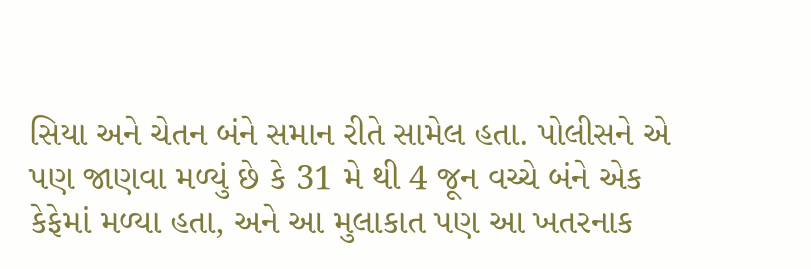સિયા અને ચેતન બંને સમાન રીતે સામેલ હતા. પોલીસને એ પણ જાણવા મળ્યું છે કે 31 મે થી 4 જૂન વચ્ચે બંને એક કેફેમાં મળ્યા હતા, અને આ મુલાકાત પણ આ ખતરનાક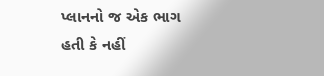પ્લાનનો જ એક ભાગ હતી કે નહીં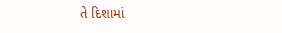તે દિશામાં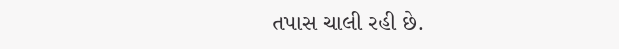તપાસ ચાલી રહી છે.